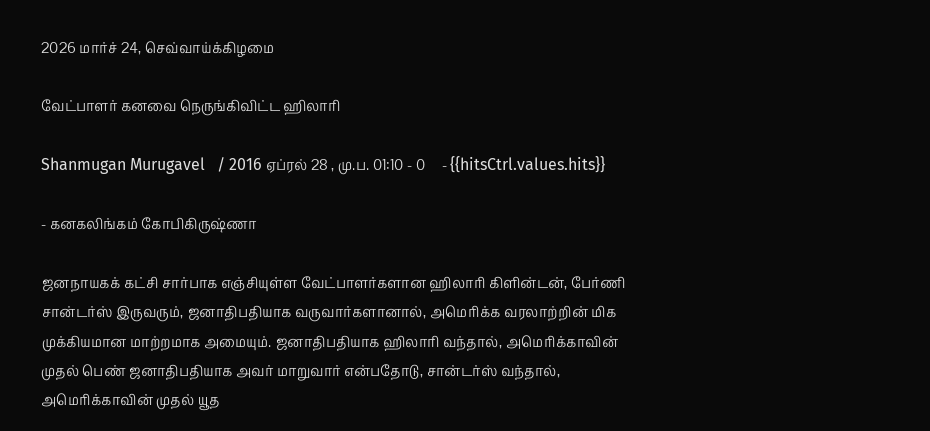2026 மார்ச் 24, செவ்வாய்க்கிழமை

வேட்பாளர் கனவை நெருங்கிவிட்ட ஹிலாரி

Shanmugan Murugavel   / 2016 ஏப்ரல் 28 , மு.ப. 01:10 - 0     - {{hitsCtrl.values.hits}}

- கனகலிங்கம் கோபிகிருஷ்ணா

ஜனநாயகக் கட்சி சார்பாக எஞ்சியுள்ள வேட்பாளர்களான ஹிலாரி கிளின்டன், பேர்ணி சான்டர்ஸ் இருவரும், ஜனாதிபதியாக வருவார்களானால், அமெரிக்க வரலாற்றின் மிக முக்கியமான மாற்றமாக அமையும். ஜனாதிபதியாக ஹிலாரி வந்தால், அமெரிக்காவின் முதல் பெண் ஜனாதிபதியாக அவர் மாறுவார் என்பதோடு, சான்டர்ஸ் வந்தால், அமெரிக்காவின் முதல் யூத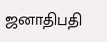ஜனாதிபதி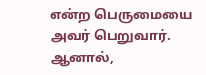என்ற பெருமையை அவர் பெறுவார். ஆனால்,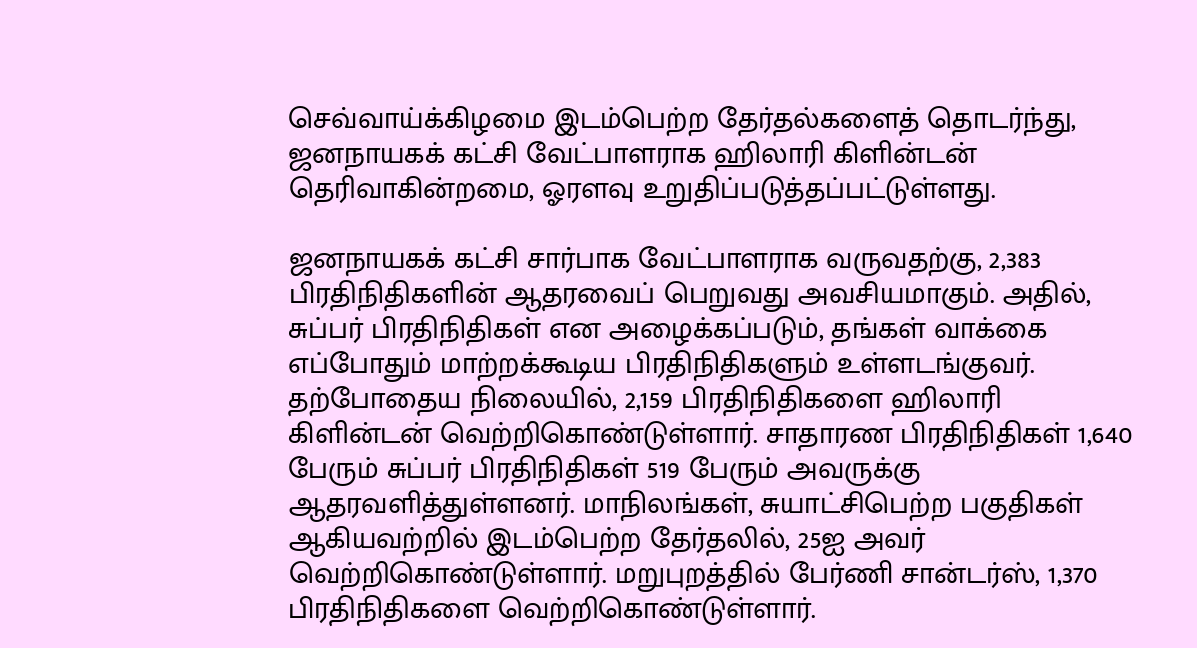செவ்வாய்க்கிழமை இடம்பெற்ற தேர்தல்களைத் தொடர்ந்து, ஜனநாயகக் கட்சி வேட்பாளராக ஹிலாரி கிளின்டன் தெரிவாகின்றமை, ஓரளவு உறுதிப்படுத்தப்பட்டுள்ளது.

ஜனநாயகக் கட்சி சார்பாக வேட்பாளராக வருவதற்கு, 2,383 பிரதிநிதிகளின் ஆதரவைப் பெறுவது அவசியமாகும். அதில், சுப்பர் பிரதிநிதிகள் என அழைக்கப்படும், தங்கள் வாக்கை எப்போதும் மாற்றக்கூடிய பிரதிநிதிகளும் உள்ளடங்குவர்.
தற்போதைய நிலையில், 2,159 பிரதிநிதிகளை ஹிலாரி கிளின்டன் வெற்றிகொண்டுள்ளார். சாதாரண பிரதிநிதிகள் 1,640 பேரும் சுப்பர் பிரதிநிதிகள் 519 பேரும் அவருக்கு ஆதரவளித்துள்ளனர். மாநிலங்கள், சுயாட்சிபெற்ற பகுதிகள் ஆகியவற்றில் இடம்பெற்ற தேர்தலில், 25ஐ அவர் வெற்றிகொண்டுள்ளார். மறுபுறத்தில் பேர்ணி சான்டர்ஸ், 1,370 பிரதிநிதிகளை வெற்றிகொண்டுள்ளார்.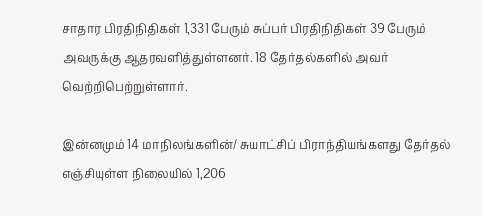சாதார பிரதிநிதிகள் 1,331 பேரும் சுப்பர் பிரதிநிதிகள் 39 பேரும் அவருக்கு ஆதரவளித்துள்ளனர். 18 தேர்தல்களில் அவர் வெற்றிபெற்றுள்ளார்.

இன்னமும் 14 மாநிலங்களின்/ சுயாட்சிப் பிராந்தியங்களது தேர்தல் எஞ்சியுள்ள நிலையில் 1,206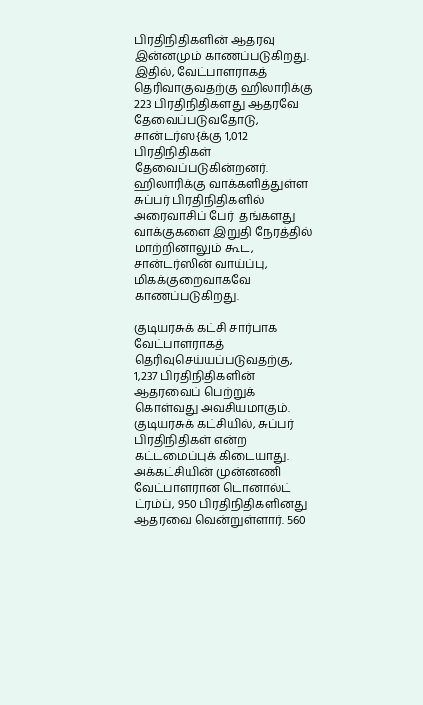பிரதிநிதிகளின் ஆதரவு இன்னமும் காணப்படுகிறது. இதில், வேட்பாளராகத் தெரிவாகுவதற்கு ஹிலாரிக்கு 223 பிரதிநிதிகளது ஆதரவே தேவைப்படுவதோடு, சான்டர்ஸ{க்கு 1,012 பிரதிநிதிகள் தேவைப்படுகின்றனர். ஹிலாரிக்கு வாக்களித்துள்ள சுப்பர் பிரதிநிதிகளில் அரைவாசிப் பேர்  தங்களது வாக்குகளை இறுதி நேரத்தில் மாற்றினாலும் கூட, சான்டர்ஸின் வாய்ப்பு, மிகக்குறைவாகவே காணப்படுகிறது.

குடியரசுக் கட்சி சார்பாக வேட்பாளராகத் தெரிவுசெய்யப்படுவதற்கு, 1,237 பிரதிநிதிகளின் ஆதரவைப் பெற்றுக் கொள்வது அவசியமாகும். குடியரசுக் கட்சியில், சுப்பர் பிரதிநிதிகள் என்ற கட்டமைப்புக் கிடையாது. அக்கட்சியின் முன்னணி வேட்பாளரான டொனால்ட் ட்ரம்ப், 950 பிரதிநிதிகளினது ஆதரவை வென்றுள்ளார். 560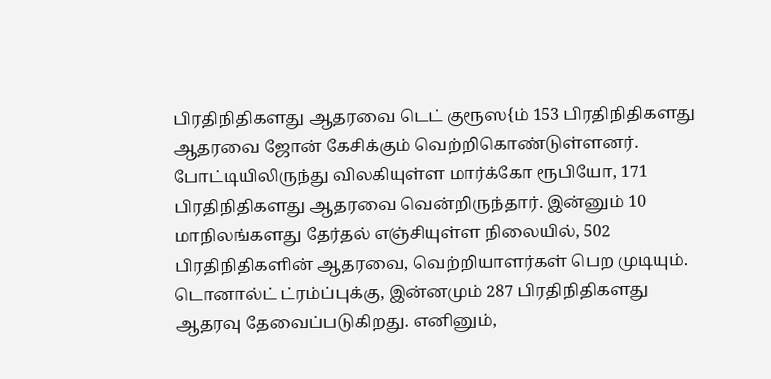பிரதிநிதிகளது ஆதரவை டெட் குரூஸ{ம் 153 பிரதிநிதிகளது ஆதரவை ஜோன் கேசிக்கும் வெற்றிகொண்டுள்ளனர். போட்டியிலிருந்து விலகியுள்ள மார்க்கோ ரூபியோ, 171 பிரதிநிதிகளது ஆதரவை வென்றிருந்தார். இன்னும் 10 மாநிலங்களது தேர்தல் எஞ்சியுள்ள நிலையில், 502 பிரதிநிதிகளின் ஆதரவை, வெற்றியாளர்கள் பெற முடியும். டொனால்ட் ட்ரம்ப்புக்கு, இன்னமும் 287 பிரதிநிதிகளது ஆதரவு தேவைப்படுகிறது. எனினும்,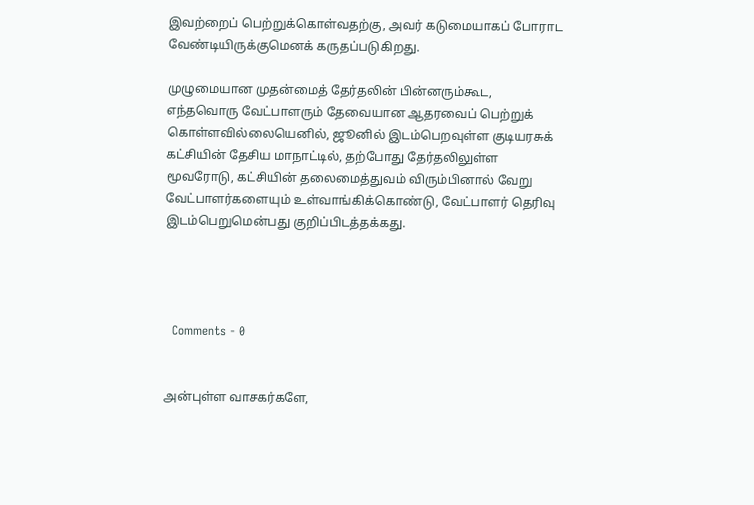இவற்றைப் பெற்றுக்கொள்வதற்கு, அவர் கடுமையாகப் போராட வேண்டியிருக்குமெனக் கருதப்படுகிறது.

முழுமையான முதன்மைத் தேர்தலின் பின்னரும்கூட, எந்தவொரு வேட்பாளரும் தேவையான ஆதரவைப் பெற்றுக் கொள்ளவில்லையெனில், ஜூனில் இடம்பெறவுள்ள குடியரசுக் கட்சியின் தேசிய மாநாட்டில், தற்போது தேர்தலிலுள்ள மூவரோடு, கட்சியின் தலைமைத்துவம் விரும்பினால் வேறு வேட்பாளர்களையும் உள்வாங்கிக்கொண்டு, வேட்பாளர் தெரிவு இடம்பெறுமென்பது குறிப்பிடத்தக்கது.




  Comments - 0


அன்புள்ள வாசகர்களே,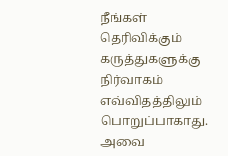நீங்கள் தெரிவிக்கும் கருத்துகளுக்கு நிர்வாகம் எவ்விதத்திலும் பொறுப்பாகாது. அவை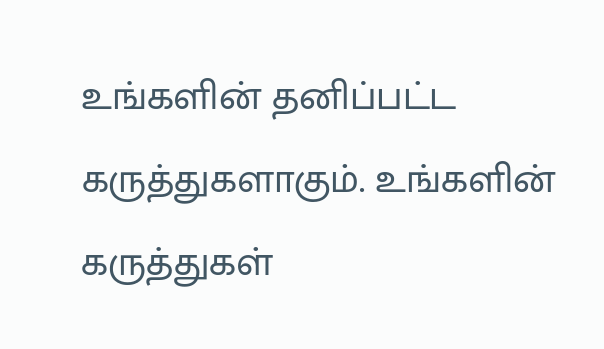உங்களின் தனிப்பட்ட கருத்துகளாகும். உங்களின் கருத்துகள்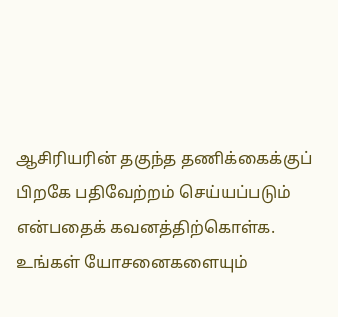ஆசிரியரின் தகுந்த தணிக்கைக்குப் பிறகே பதிவேற்றம் செய்யப்படும் என்பதைக் கவனத்திற்கொள்க. உங்கள் யோசனைகளையும்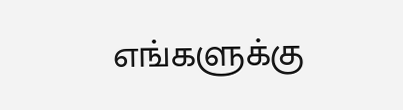எங்களுக்கு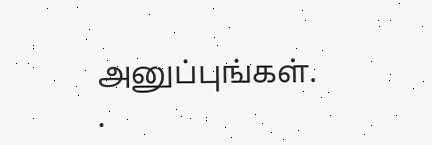அனுப்புங்கள். .